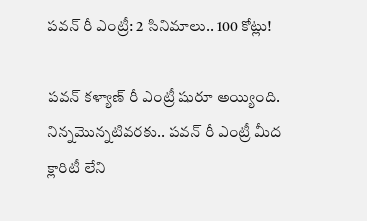పవన్ రీ ఎంట్రీ: 2 సినిమాలు.. 100 కోట్లు!

పవన్ కళ్యాణ్ రీ ఎంట్రీ షురూ అయ్యింది. నిన్నమొన్నటివరకు.. పవన్ రీ ఎంట్రీ మీద క్లారిటీ లేని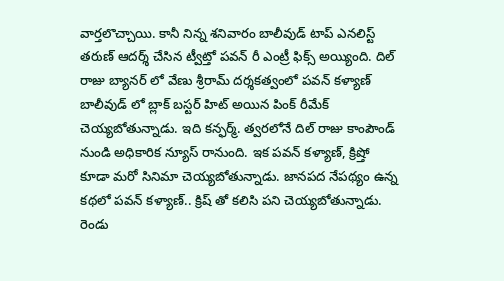వార్తలొచ్చాయి. కానీ నిన్న శనివారం బాలీవుడ్ టాప్ ఎనలిస్ట్ తరుణ్ ఆదర్శ్ చేసిన ట్వీట్తో పవన్ రీ ఎంట్రీ ఫిక్స్ అయ్యింది. దిల్ రాజు బ్యానర్ లో వేణు శ్రీరామ్ దర్శకత్వంలో పవన్ కళ్యాణ్ బాలీవుడ్ లో బ్లాక్ బస్టర్ హిట్ అయిన పింక్ రీమేక్ చెయ్యబోతున్నాడు. ఇది కన్ఫర్మ్. త్వరలోనే దిల్ రాజు కాంపౌండ్ నుండి అధికారిక న్యూస్ రానుంది. ఇక పవన్ కళ్యాణ్, క్రిష్తో కూడా మరో సినిమా చెయ్యబోతున్నాడు. జానపద నేపథ్యం ఉన్న కథలో పవన్ కళ్యాణ్.. క్రిష్ తో కలిసి పని చెయ్యబోతున్నాడు. రెండు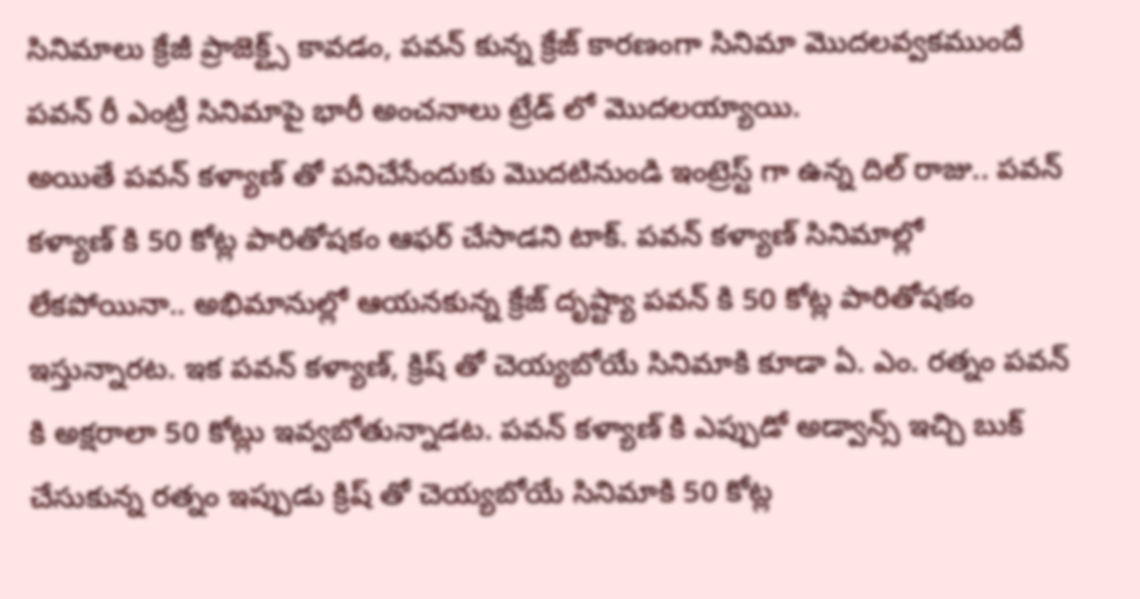సినిమాలు క్రేజీ ప్రాజెక్ట్స్ కావడం, పవన్ కున్న క్రేజ్ కారణంగా సినిమా మొదలవ్వకముందే పవన్ రీ ఎంట్రీ సినిమాపై భారీ అంచనాలు ట్రేడ్ లో మొదలయ్యాయి.
అయితే పవన్ కళ్యాణ్ తో పనిచేసేందుకు మొదటినుండి ఇంట్రెస్ట్ గా ఉన్న దిల్ రాజు.. పవన్ కళ్యాణ్ కి 50 కోట్ల పారితోషకం ఆఫర్ చేసాడని టాక్. పవన్ కళ్యాణ్ సినిమాల్లో లేకపోయినా.. అభిమానుల్లో ఆయనకున్న క్రేజ్ దృష్ట్యా పవన్ కి 50 కోట్ల పారితోషకం ఇస్తున్నారట. ఇక పవన్ కళ్యాణ్, క్రిష్ తో చెయ్యబోయే సినిమాకి కూడా ఏ. ఎం. రత్నం పవన్ కి అక్షరాలా 50 కోట్లు ఇవ్వబోతున్నాడట. పవన్ కళ్యాణ్ కి ఎప్పుడో అడ్వాన్స్ ఇచ్చి బుక్ చేసుకున్న రత్నం ఇప్పుడు క్రిష్ తో చెయ్యబోయే సినిమాకి 50 కోట్ల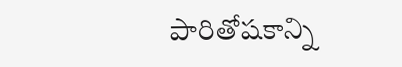పారితోషకాన్ని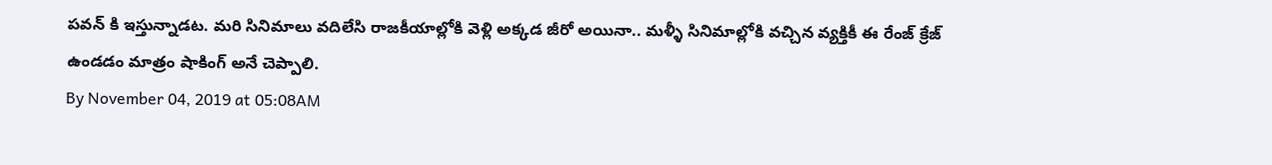పవన్ కి ఇస్తున్నాడట. మరి సినిమాలు వదిలేసి రాజకీయాల్లోకి వెళ్లి అక్కడ జీరో అయినా.. మళ్ళీ సినిమాల్లోకి వచ్చిన వ్యక్తికీ ఈ రేంజ్ క్రేజ్ ఉండడం మాత్రం షాకింగ్ అనే చెప్పాలి.
By November 04, 2019 at 05:08AM